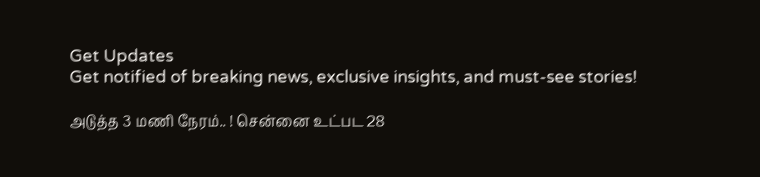Get Updates
Get notified of breaking news, exclusive insights, and must-see stories!

அடுத்த 3 மணி நேரம்.. ! சென்னை உட்பட 28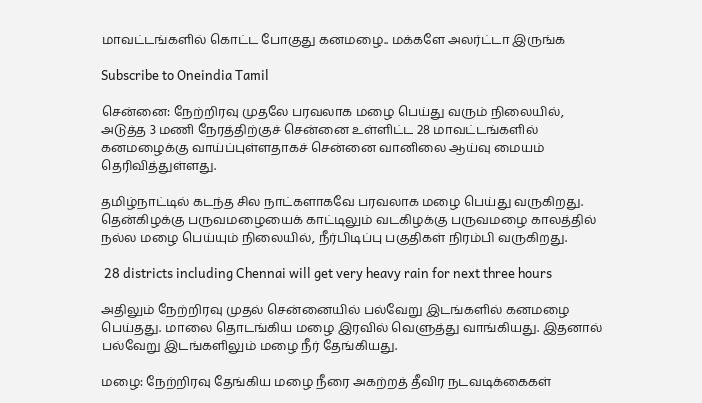மாவட்டங்களில் கொட்ட போகுது கனமழை.. மக்களே அலர்ட்டா இருங்க

Subscribe to Oneindia Tamil

சென்னை: நேற்றிரவு முதலே பரவலாக மழை பெய்து வரும் நிலையில், அடுத்த 3 மணி நேரத்திற்குச் சென்னை உள்ளிட்ட 28 மாவட்டங்களில் கனமழைக்கு வாய்ப்புள்ளதாகச் சென்னை வானிலை ஆய்வு மையம் தெரிவித்துள்ளது.

தமிழ்நாட்டில் கடந்த சில நாட்களாகவே பரவலாக மழை பெய்து வருகிறது. தென்கிழக்கு பருவமழையைக் காட்டிலும் வடகிழக்கு பருவமழை காலத்தில் நல்ல மழை பெய்யும் நிலையில், நீர்பிடிப்பு பகுதிகள் நிரம்பி வருகிறது.

 28 districts including Chennai will get very heavy rain for next three hours

அதிலும் நேற்றிரவு முதல் சென்னையில் பல்வேறு இடங்களில் கனமழை பெய்தது. மாலை தொடங்கிய மழை இரவில் வெளுத்து வாங்கியது. இதனால் பல்வேறு இடங்களிலும் மழை நீர் தேங்கியது.

மழை: நேற்றிரவு தேங்கிய மழை நீரை அகற்றத் தீவிர நடவடிக்கைகள்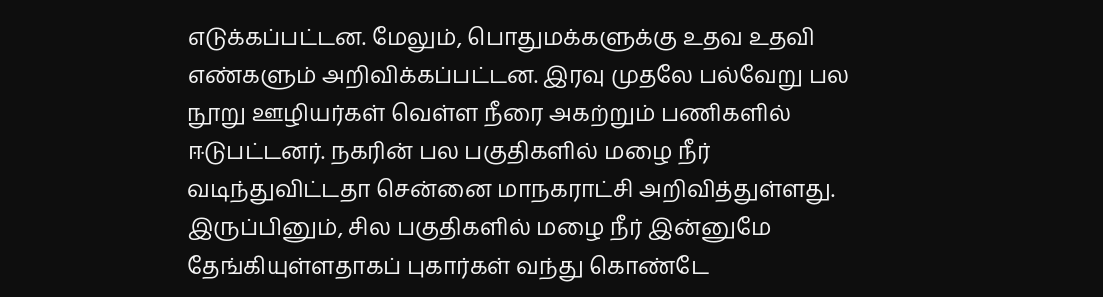எடுக்கப்பட்டன. மேலும், பொதுமக்களுக்கு உதவ உதவி எண்களும் அறிவிக்கப்பட்டன. இரவு முதலே பல்வேறு பல நூறு ஊழியர்கள் வெள்ள நீரை அகற்றும் பணிகளில் ஈடுபட்டனர். நகரின் பல பகுதிகளில் மழை நீர் வடிந்துவிட்டதா சென்னை மாநகராட்சி அறிவித்துள்ளது. இருப்பினும், சில பகுதிகளில் மழை நீர் இன்னுமே தேங்கியுள்ளதாகப் புகார்கள் வந்து கொண்டே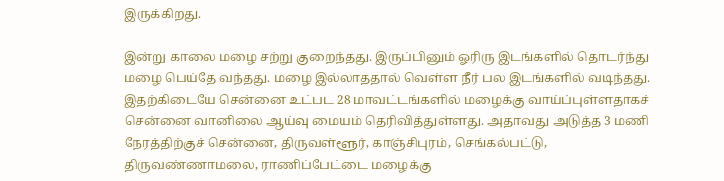இருக்கிறது.

இன்று காலை மழை சற்று குறைந்தது. இருப்பினும் ஓரிரு இடங்களில் தொடர்ந்து மழை பெய்தே வந்தது. மழை இல்லாததால் வெள்ள நீர் பல இடங்களில் வடிந்தது. இதற்கிடையே சென்னை உட்பட 28 மாவட்டங்களில் மழைக்கு வாய்ப்புள்ளதாகச் சென்னை வானிலை ஆய்வு மையம் தெரிவித்துள்ளது. அதாவது அடுத்த 3 மணி நேரத்திற்குச் சென்னை, திருவள்ளூர், காஞ்சிபுரம், செங்கல்பட்டு, திருவண்ணாமலை, ராணிப்பேட்டை மழைக்கு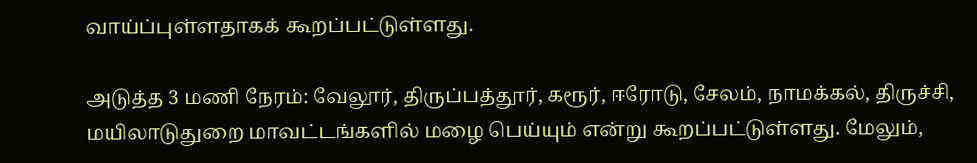வாய்ப்புள்ளதாகக் கூறப்பட்டுள்ளது.

அடுத்த 3 மணி நேரம்: வேலூர், திருப்பத்தூர், கரூர், ஈரோடு, சேலம், நாமக்கல், திருச்சி, மயிலாடுதுறை மாவட்டங்களில் மழை பெய்யும் என்று கூறப்பட்டுள்ளது. மேலும்,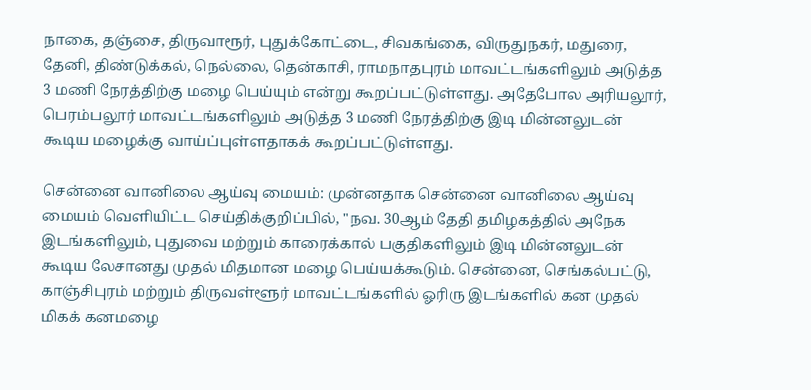நாகை, தஞ்சை, திருவாரூர், புதுக்கோட்டை, சிவகங்கை, விருதுநகர், மதுரை, தேனி, திண்டுக்கல், நெல்லை, தென்காசி, ராமநாதபுரம் மாவட்டங்களிலும் அடுத்த 3 மணி நேரத்திற்கு மழை பெய்யும் என்று கூறப்பட்டுள்ளது. அதேபோல அரியலூர், பெரம்பலூர் மாவட்டங்களிலும் அடுத்த 3 மணி நேரத்திற்கு இடி மின்னலுடன் கூடிய மழைக்கு வாய்ப்புள்ளதாகக் கூறப்பட்டுள்ளது.

சென்னை வானிலை ஆய்வு மையம்: முன்னதாக சென்னை வானிலை ஆய்வு மையம் வெளியிட்ட செய்திக்குறிப்பில், "நவ. 30ஆம் தேதி தமிழகத்தில் அநேக இடங்களிலும், புதுவை மற்றும் காரைக்கால் பகுதிகளிலும் இடி மின்னலுடன் கூடிய லேசானது முதல் மிதமான மழை பெய்யக்கூடும். சென்னை, செங்கல்பட்டு, காஞ்சிபுரம் மற்றும் திருவள்ளூர் மாவட்டங்களில் ஓரிரு இடங்களில் கன முதல் மிகக் கனமழை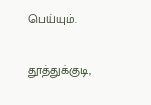பெய்யும்.

தூத்துக்குடி,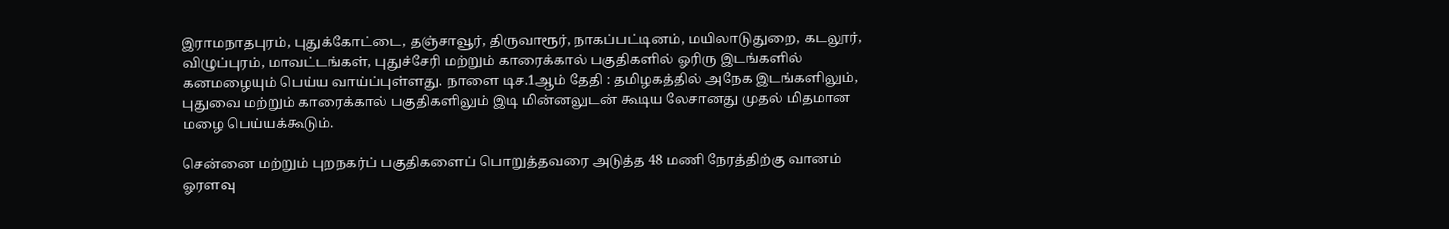இராமநாதபுரம், புதுக்கோட்டை, தஞ்சாவூர், திருவாரூர், நாகப்பட்டினம், மயிலாடுதுறை, கடலூர், விழுப்புரம், மாவட்டங்கள், புதுச்சேரி மற்றும் காரைக்கால் பகுதிகளில் ஓரிரு இடங்களில் கனமழையும் பெய்ய வாய்ப்புள்ளது. நாளை டிச.1ஆம் தேதி : தமிழகத்தில் அநேக இடங்களிலும், புதுவை மற்றும் காரைக்கால் பகுதிகளிலும் இடி மின்னலுடன் கூடிய லேசானது முதல் மிதமான மழை பெய்யக்கூடும்.

சென்னை மற்றும் புறநகர்ப் பகுதிகளைப் பொறுத்தவரை அடுத்த 48 மணி நேரத்திற்கு வானம் ஓரளவு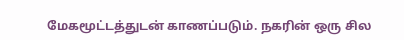மேகமூட்டத்துடன் காணப்படும். நகரின் ஒரு சில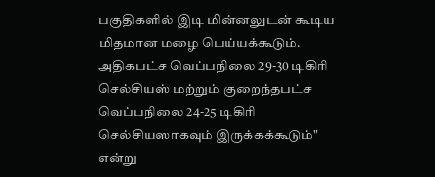பகுதிகளில் இடி மின்னலுடன் கூடிய மிதமான மழை பெய்யக்கூடும். அதிகபட்ச வெப்பநிலை 29-30 டிகிரி செல்சியஸ் மற்றும் குறைந்தபட்ச வெப்பநிலை 24-25 டிகிரி செல்சியஸாகவும் இருக்கக்கூடும்" என்று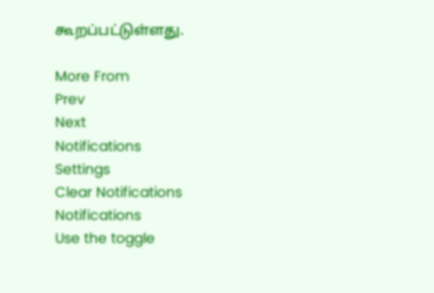கூறப்பட்டுள்ளது.

More From
Prev
Next
Notifications
Settings
Clear Notifications
Notifications
Use the toggle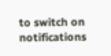to switch on notifications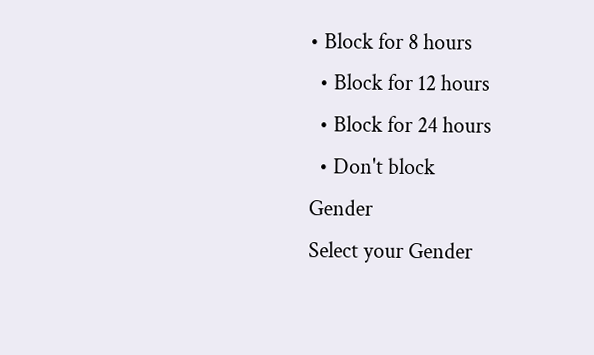• Block for 8 hours
  • Block for 12 hours
  • Block for 24 hours
  • Don't block
Gender
Select your Gender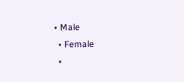• Male
  • Female
  •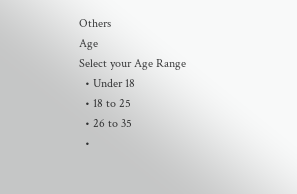Others
Age
Select your Age Range
  • Under 18
  • 18 to 25
  • 26 to 35
  •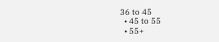36 to 45
  • 45 to 55
  • 55+